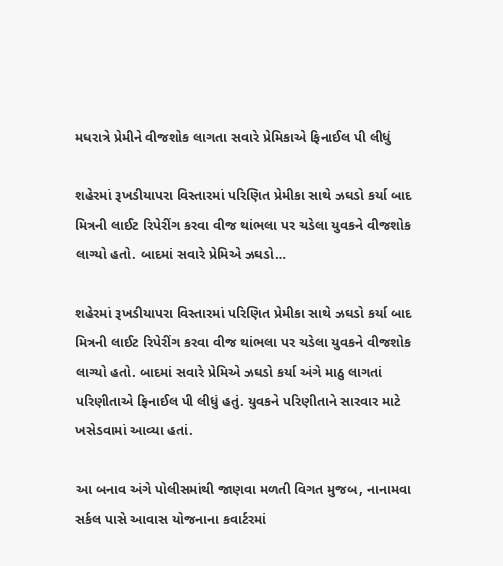મધરાત્રે પ્રેમીને વીજશોક લાગતા સવારે પ્રેમિકાએ ફિનાઈલ પી લીધું

શહેરમાં રૂખડીયાપરા વિસ્તારમાં પરિણિત પ્રેમીકા સાથે ઝઘડો કર્યા બાદ મિત્રની લાઈટ રિપેરીંગ કરવા વીજ થાંભલા પર ચડેલા યુવકને વીજશોક લાગ્યો હતો. બાદમાં સવારે પ્રેમિએ ઝઘડો…

શહેરમાં રૂખડીયાપરા વિસ્તારમાં પરિણિત પ્રેમીકા સાથે ઝઘડો કર્યા બાદ મિત્રની લાઈટ રિપેરીંગ કરવા વીજ થાંભલા પર ચડેલા યુવકને વીજશોક લાગ્યો હતો. બાદમાં સવારે પ્રેમિએ ઝઘડો કર્યા અંગે માઠુ લાગતાં પરિણીતાએ ફિનાઈલ પી લીધું હતું. યુવકને પરિણીતાને સારવાર માટે ખસેડવામાં આવ્યા હતાં.

આ બનાવ અંગે પોલીસમાંથી જાણવા મળતી વિગત મુજબ, નાનામવા સર્કલ પાસે આવાસ યોજનાના કવાર્ટરમાં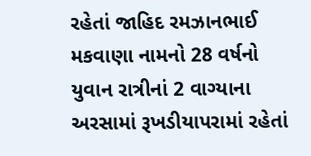રહેતાં જાહિદ રમઝાનભાઈ મકવાણા નામનો 28 વર્ષનો યુવાન રાત્રીનાં 2 વાગ્યાના અરસામાં રૂખડીયાપરામાં રહેતાં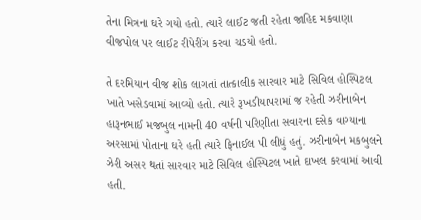તેના મિત્રના ઘરે ગયો હતો. ત્યારે લાઈટ જતી રહેતા જાહિદ મકવાણા વીજપોલ પર લાઈટ રીપેરીંગ કરવા ચડયો હતો.

તે દરમિયાન વીજ શોક લાગતાં તાત્કાલીક સારવાર માટે સિવિલ હોસ્પિટલ ખાતે ખસેડવામાં આવ્યો હતો. ત્યારે રૂખડીયાપરામાં જ રહેતી ઝરીનાબેન હારૂનભાઈ મજબુલ નામની 40 વર્ષની પરિણીતા સવારના દસેક વાગ્યાના અરસામાં પોતાના ઘરે હતી ત્યારે ફિનાઈલ પી લીધું હતું. ઝરીનાબેન મકબુલને ઝેરી અસર થતાં સારવાર માટે સિવિલ હોસ્પિટલ ખાતે દાખલ કરવામાં આવી હતી.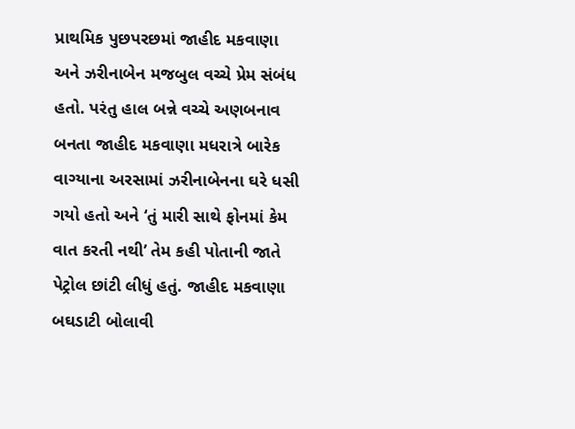પ્રાથમિક પુછપરછમાં જાહીદ મકવાણા અને ઝરીનાબેન મજબુલ વચ્ચે પ્રેમ સંબંધ હતો. પરંતુ હાલ બન્ને વચ્ચે અણબનાવ બનતા જાહીદ મકવાણા મધરાત્રે બારેક વાગ્યાના અરસામાં ઝરીનાબેનના ઘરે ધસી ગયો હતો અને ‘તું મારી સાથે ફોનમાં કેમ વાત કરતી નથી’ તેમ કહી પોતાની જાતે પેટ્રોલ છાંટી લીધું હતું. જાહીદ મકવાણા બઘડાટી બોલાવી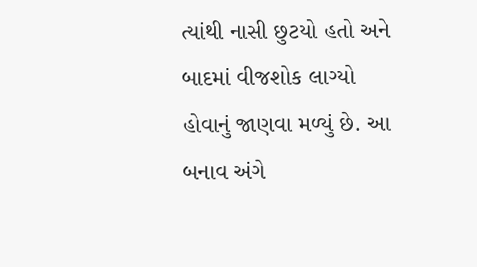ત્યાંથી નાસી છુટયો હતો અને બાદમાં વીજશોક લાગ્યો હોવાનું જાણવા મળ્યું છે. આ બનાવ અંગે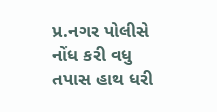પ્ર.નગર પોલીસે નોંધ કરી વધુ તપાસ હાથ ધરી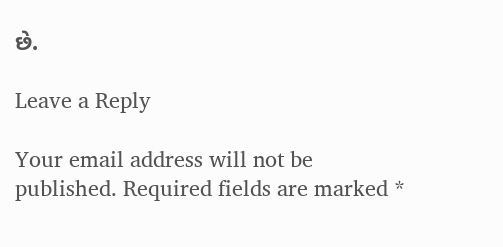છે.

Leave a Reply

Your email address will not be published. Required fields are marked *